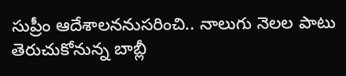సుప్రీం ఆదేశాలననుసరించి.. నాలుగు నెలల పాటు తెరుచుకోనున్న బాబ్లీ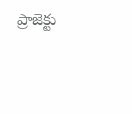ప్రాజెక్టు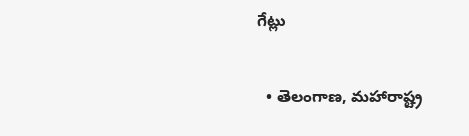గేట్లు

  • తెలంగాణ, మహారాష్ట్ర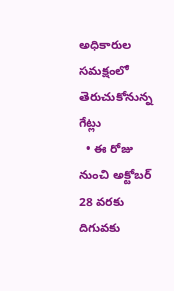అధికారుల సమక్షంలో తెరుచుకోనున్న గేట్లు
  • ఈ రోజు నుంచి అక్టోబర్ 28 వరకు దిగువకు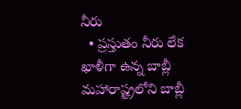నీరు
  • ప్రస్తుతం నీరు లేక ఖాళీగా ఉన్న బాబ్లీ
మహారాష్ట్రలోని బాబ్లీ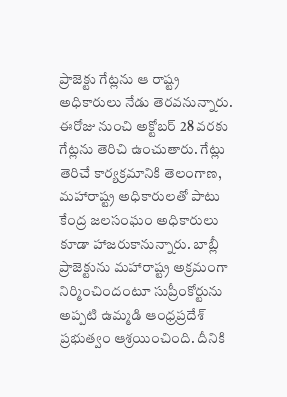ప్రాజెక్టు గేట్లను ఆ రాష్ట్ర అధికారులు నేడు తెరవనున్నారు. ఈరోజు నుంచి అక్టోబర్ 28 వరకు గేట్లను తెరిచి ఉంచుతారు. గేట్లు తెరిచే కార్యక్రమానికి తెలంగాణ, మహారాష్ట్ర అధికారులతో పాటు కేంద్ర జలసంఘం అధికారులు కూడా హాజరుకానున్నారు. బాబ్లీ ప్రాజెక్టును మహారాష్ట్ర అక్రమంగా నిర్మించిందంటూ సుప్రీంకోర్టును అప్పటి ఉమ్మడి ఆంధ్రప్రదేశ్ ప్రభుత్వం ఆశ్రయించింది. దీనికి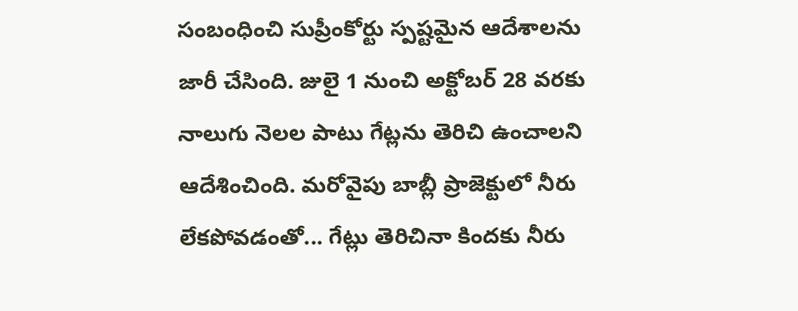సంబంధించి సుప్రీంకోర్టు స్పష్టమైన ఆదేశాలను జారీ చేసింది. జులై 1 నుంచి అక్టోబర్ 28 వరకు నాలుగు నెలల పాటు గేట్లను తెరిచి ఉంచాలని ఆదేశించింది. మరోవైపు బాబ్లీ ప్రాజెక్టులో నీరు లేకపోవడంతో... గేట్లు తెరిచినా కిందకు నీరు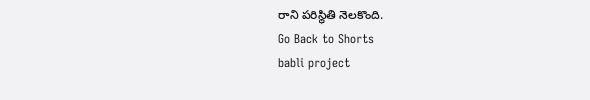రాని పరిస్థితి నెలకొంది.
Go Back to Shorts
babli project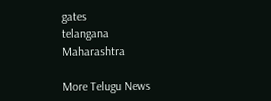gates
telangana
Maharashtra

More Telugu News